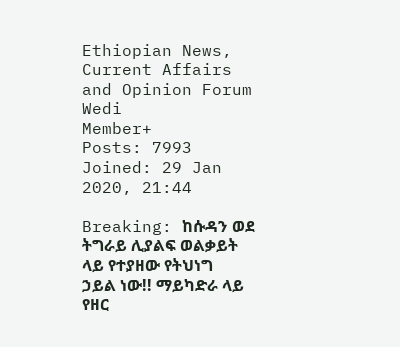Ethiopian News, Current Affairs and Opinion Forum
Wedi
Member+
Posts: 7993
Joined: 29 Jan 2020, 21:44

Breaking: ከሱዳን ወደ ትግራይ ሊያልፍ ወልቃይት ላይ የተያዘው የትህነግ ኃይል ነው!! ማይካድራ ላይ የዘር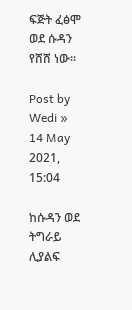ፍጅት ፈፅሞ ወደ ሱዳን የሸሸ ነው።

Post by Wedi » 14 May 2021, 15:04

ከሱዳን ወደ ትግራይ ሊያልፍ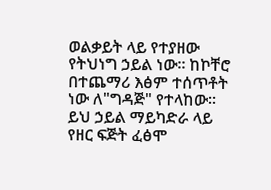ወልቃይት ላይ የተያዘው የትህነግ ኃይል ነው። ከኮቸሮ በተጨማሪ እፅም ተሰጥቶት ነው ለ"ግዳጅ" የተላከው። ይህ ኃይል ማይካድራ ላይ የዘር ፍጅት ፈፅሞ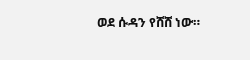ወደ ሱዳን የሸሸ ነው።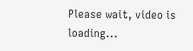Please wait, video is loading...